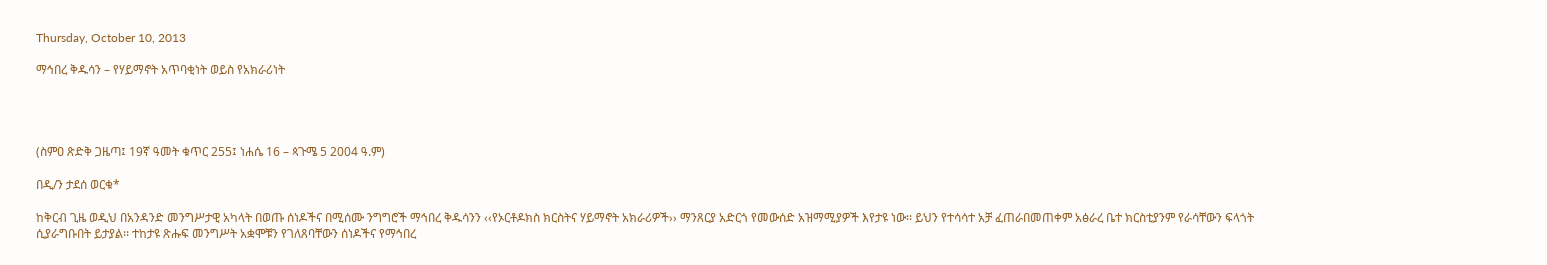Thursday, October 10, 2013

ማኅበረ ቅዱሳን – የሃይማኖት አጥባቂነት ወይስ የአክራሪነት




(ስምዐ ጽድቅ ጋዜጣ፤ 19ኛ ዓመት ቁጥር 255፤ ነሐሴ 16 – ጳጉሜ 5 2004 ዓ.ም)

በዲ/ን ታደሰ ወርቁ*

ከቅርብ ጊዜ ወዲህ በአንዳንድ መንግሥታዊ አካላት በወጡ ሰነዶችና በሚሰሙ ንግግሮች ማኅበረ ቅዱሳንን ‹‹የኦርቶዶክስ ክርስትና ሃይማኖት አክራሪዎች›› ማንጸርያ አድርጎ የመውሰድ አዝማሚያዎች እየታዩ ነው፡፡ ይህን የተሳሳተ አቻ ፈጠራበመጠቀም አፅራረ ቤተ ክርስቲያንም የራሳቸውን ፍላጎት ሲያራግቡበት ይታያል፡፡ ተከታዩ ጽሑፍ መንግሥት አቋሞቹን የገለጸባቸውን ሰነዶችና የማኅበረ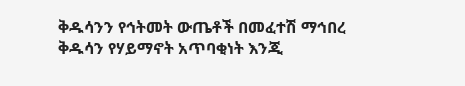ቅዱሳንን የኅትመት ውጤቶች በመፈተሽ ማኅበረ ቅዱሳን የሃይማኖት አጥባቂነት እንጂ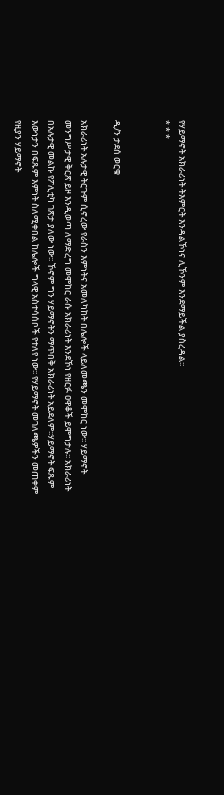የሃይማኖት አክራሪነት ትእምርት እንዳልኾነና ሊኾንም እንደማይችል ያስረዳል፡፡
* * *


ዲ/ን ታደሰ ወርቁ

አክራሪነት አሉታዊ ትርጉም ሲኖረው የራስን እምነትና አመለካከት በሌሎች ላይለመጫን መሞከር ነው፡፡ ሃይማኖት መንግሥታዊ ቅርጽ ይዞ እንዲወጣ ለማድረግ መሞከር ራሱ አክራሪነት እንደኾነ የዘርፉ ዐዋቆች ይሞግታሉ፡፡ አክራሪነት በአሉታዊ መልኩ የፖሊቲካ ገጽታ ያለው ነው፡፡ ኾኖም ግን ሃይማኖትን ማጥበቅ አክራሪነት አይደለም፡፡ሃይማኖት ፍጹም እውነታን በፍጹም እምነት ስለሚቀበል ከሌሎች ግላዊ አስተሳሰቦች የተለየ ነው፡፡ የሃይማኖት መገለጫዎችን መጠቀም የዚያን ሃይማኖት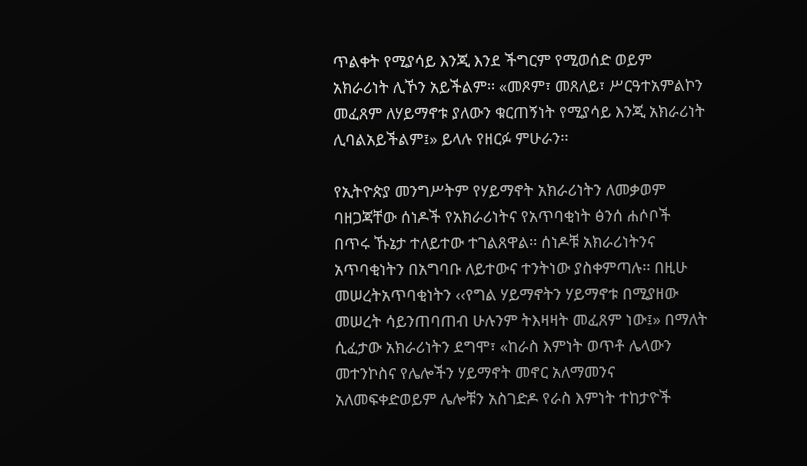ጥልቀት የሚያሳይ እንጂ እንደ ችግርም የሚወሰድ ወይም አክራሪነት ሊኾን አይችልም፡፡ «መጾም፣ መጸለይ፣ ሥርዓተአምልኮን መፈጸም ለሃይማኖቱ ያለውን ቁርጠኝነት የሚያሳይ እንጂ አክራሪነት ሊባልአይችልም፤» ይላሉ የዘርፉ ምሁራን፡፡

የኢትዮጵያ መንግሥትም የሃይማኖት አክራሪነትን ለመቃወም ባዘጋጃቸው ሰነዶች የአክራሪነትና የአጥባቂነት ፅንሰ ሐሶቦች በጥሩ ኹኔታ ተለይተው ተገልጸዋል፡፡ ሰነዶቹ አክራሪነትንና አጥባቂነትን በአግባቡ ለይተውና ተንትነው ያስቀምጣሉ፡፡ በዚሁ መሠረትአጥባቂነትን ‹‹የግል ሃይማኖትን ሃይማኖቱ በሚያዘው መሠረት ሳይንጠባጠብ ሁሉንም ትእዛዛት መፈጸም ነው፤» በማለት ሲፈታው አክራሪነትን ደግሞ፣ «ከራስ እምነት ወጥቶ ሌላውን መተንኮስና የሌሎችን ሃይማኖት መኖር አለማመንና አለመፍቀድወይም ሌሎቹን አስገድዶ የራስ እምነት ተከታዮች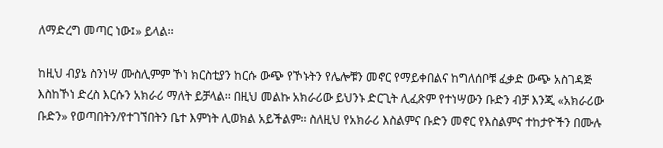ለማድረግ መጣር ነው፤» ይላል፡፡

ከዚህ ብያኔ ስንነሣ ሙስሊምም ኾነ ክርስቲያን ከርሱ ውጭ የኾኑትን የሌሎቹን መኖር የማይቀበልና ከግለሰቦቹ ፈቃድ ውጭ አስገዳጅ እስከኾነ ድረስ እርሱን አክራሪ ማለት ይቻላል፡፡ በዚህ መልኩ አክራሪው ይህንኑ ድርጊት ሊፈጽም የተነሣውን ቡድን ብቻ እንጂ «አክራሪው ቡድን» የወጣበትን/የተገኘበትን ቤተ እምነት ሊወክል አይችልም፡፡ ስለዚህ የአክራሪ እስልምና ቡድን መኖር የእስልምና ተከታዮችን በሙሉ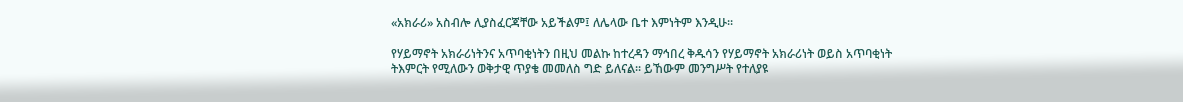«አክራሪ» አስብሎ ሊያስፈርጃቸው አይችልም፤ ለሌላው ቤተ እምነትም እንዲሁ፡፡

የሃይማኖት አክራሪነትንና አጥባቂነትን በዚህ መልኩ ከተረዳን ማኅበረ ቅዱሳን የሃይማኖት አክራሪነት ወይስ አጥባቂነት ትእምርት የሚለውን ወቅታዊ ጥያቄ መመለስ ግድ ይለናል፡፡ ይኸውም መንግሥት የተለያዩ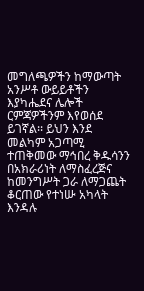መግለጫዎችን ከማውጣት አንሥቶ ውይይቶችን እያካሔደና ሌሎች ርምጃዎችንም እየወሰደ ይገኛል፡፡ ይህን እንደ መልካም አጋጣሚ ተጠቅመው ማኅበረ ቅዱሳንን በአክራሪነት ለማስፈረጅና ከመንግሥት ጋራ ለማጋጨት ቆርጠው የተነሡ አካላት እንዳሉ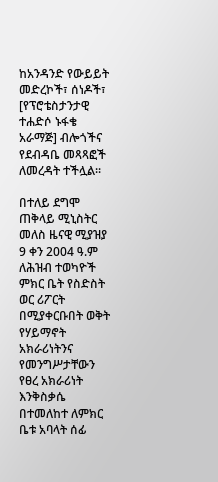ከአንዳንድ የውይይት መድረኮች፣ ሰነዶች፣ [የፕሮቴስታንታዊ ተሐድሶ ኑፋቄ አራማጅ] ብሎጎችና የደብዳቤ መጻጻፎች ለመረዳት ተችሏል፡፡

በተለይ ደግሞ ጠቅላይ ሚኒስትር መለስ ዜናዊ ሚያዝያ 9 ቀን 2004 ዓ.ም ለሕዝብ ተወካዮች ምክር ቤት የስድስት ወር ሪፖርት በሚያቀርቡበት ወቅት የሃይማኖት አክራሪነትንና የመንግሥታቸውን የፀረ አክራሪነት እንቅስቃሴ በተመለከተ ለምክር ቤቱ አባላት ሰፊ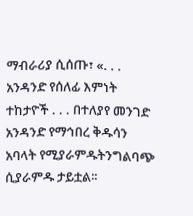ማብራሪያ ሲሰጡ፣ «. . . አንዳንድ የሰለፊ እምነት ተከታዮች . . . በተለያየ መንገድ አንዳንድ የማኅበረ ቅዱሳን አባላት የሚያራምዱትንግልባጭ ሲያራምዱ ታይቷል፡፡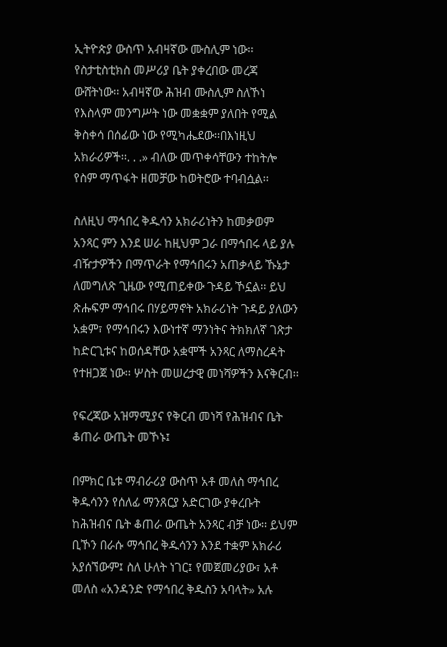ኢትዮጵያ ውስጥ አብዛኛው ሙስሊም ነው፡፡ የስታቲስቲክስ መሥሪያ ቤት ያቀረበው መረጃ ውሸትነው፡፡ አብዛኛው ሕዝብ ሙስሊም ስለኾነ የእስላም መንግሥት ነው መቋቋም ያለበት የሚል ቅስቀሳ በሰፊው ነው የሚካሔደው፡፡በእነዚህ አክራሪዎች፡፡. . .» ብለው መጥቀሳቸውን ተከትሎ የስም ማጥፋት ዘመቻው ከወትሮው ተባብሷል፡፡

ስለዚህ ማኅበረ ቅዱሳን አክራሪነትን ከመቃወም አንጻር ምን እንደ ሠራ ከዚህም ጋራ በማኅበሩ ላይ ያሉ ብዥታዎችን በማጥራት የማኅበሩን አጠቃላይ ኹኔታ ለመግለጽ ጊዜው የሚጠይቀው ጉዳይ ኾኗል፡፡ ይህ ጽሑፍም ማኅበሩ በሃይማኖት አክራሪነት ጉዳይ ያለውን አቋም፣ የማኅበሩን እውነተኛ ማንነትና ትክክለኛ ገጽታ ከድርጊቱና ከወሰዳቸው አቋሞች አንጻር ለማስረዳት የተዘጋጀ ነው፡፡ ሦስት መሠረታዊ መነሻዎችን እናቅርብ፡፡

የፍረጃው አዝማሚያና የቅርብ መነሻ የሕዝብና ቤት ቆጠራ ውጤት መኾኑ፤

በምክር ቤቱ ማብራሪያ ውስጥ አቶ መለስ ማኅበረ ቅዱሳንን የሰለፊ ማንጸርያ አድርገው ያቀረቡት ከሕዝብና ቤት ቆጠራ ውጤት አንጻር ብቻ ነው፡፡ ይህም ቢኾን በራሱ ማኅበረ ቅዱሳንን እንደ ተቋም አክራሪ አያሰኘውም፤ ስለ ሁለት ነገር፤ የመጀመሪያው፣ አቶ መለስ «አንዳንድ የማኅበረ ቅዱስን አባላት» አሉ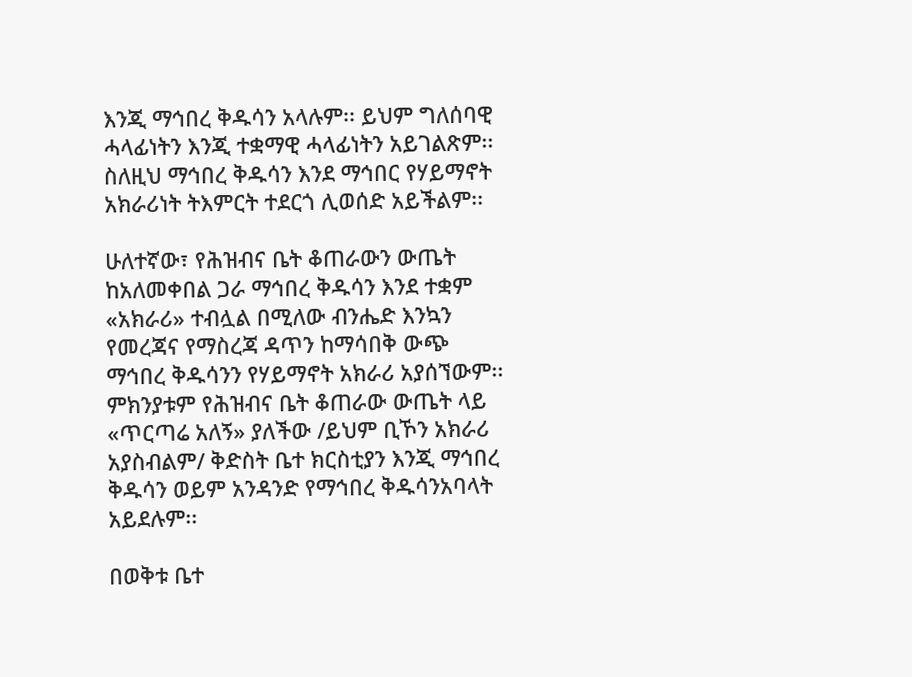እንጂ ማኅበረ ቅዱሳን አላሉም፡፡ ይህም ግለሰባዊ ሓላፊነትን እንጂ ተቋማዊ ሓላፊነትን አይገልጽም፡፡ ስለዚህ ማኅበረ ቅዱሳን እንደ ማኅበር የሃይማኖት አክራሪነት ትእምርት ተደርጎ ሊወሰድ አይችልም፡፡

ሁለተኛው፣ የሕዝብና ቤት ቆጠራውን ውጤት ከአለመቀበል ጋራ ማኅበረ ቅዱሳን እንደ ተቋም «አክራሪ» ተብሏል በሚለው ብንሔድ እንኳን የመረጃና የማስረጃ ዳጥን ከማሳበቅ ውጭ ማኅበረ ቅዱሳንን የሃይማኖት አክራሪ አያሰኘውም፡፡ ምክንያቱም የሕዝብና ቤት ቆጠራው ውጤት ላይ «ጥርጣሬ አለኝ» ያለችው /ይህም ቢኾን አክራሪ አያስብልም/ ቅድስት ቤተ ክርስቲያን እንጂ ማኅበረ ቅዱሳን ወይም አንዳንድ የማኅበረ ቅዱሳንአባላት አይደሉም፡፡

በወቅቱ ቤተ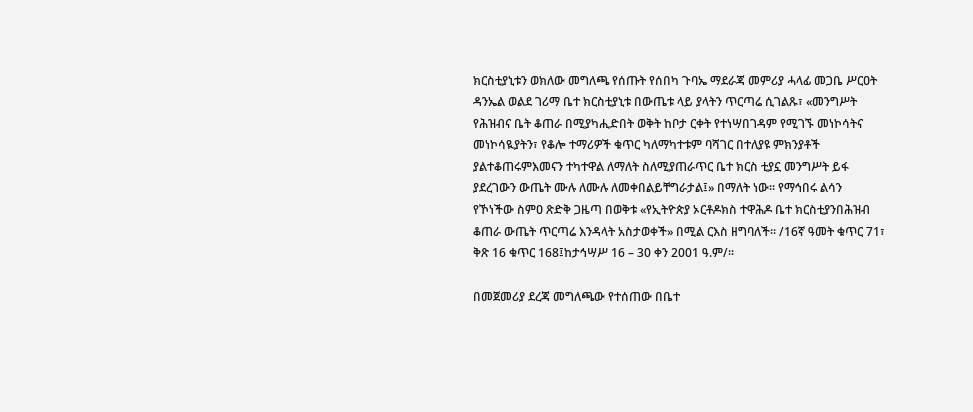ክርስቲያኒቱን ወክለው መግለጫ የሰጡት የሰበካ ጉባኤ ማደራጃ መምሪያ ሓላፊ መጋቤ ሥርዐት ዳንኤል ወልደ ገሪማ ቤተ ክርስቲያኒቱ በውጤቱ ላይ ያላትን ጥርጣሬ ሲገልጹ፣ «መንግሥት የሕዝብና ቤት ቆጠራ በሚያካሒድበት ወቅት ከቦታ ርቀት የተነሣበገዳም የሚገኙ መነኮሳትና መነኮሳዪያትን፣ የቆሎ ተማሪዎች ቁጥር ካለማካተቱም ባሻገር በተለያዩ ምክንያቶች ያልተቆጠሩምእመናን ተካተዋል ለማለት ስለሚያጠራጥር ቤተ ክርስ ቲያኗ መንግሥት ይፋ ያደረገውን ውጤት ሙሉ ለሙሉ ለመቀበልይቸግራታል፤» በማለት ነው፡፡ የማኅበሩ ልሳን የኾነችው ስምዐ ጽድቅ ጋዜጣ በወቅቱ «የኢትዮጵያ ኦርቶዶክስ ተዋሕዶ ቤተ ክርስቲያንበሕዝብ ቆጠራ ውጤት ጥርጣሬ እንዳላት አስታወቀች» በሚል ርእስ ዘግባለች፡፡ /16ኛ ዓመት ቁጥር 71፣ ቅጽ 16 ቁጥር 168፤ከታኅሣሥ 16 – 30 ቀን 2001 ዓ.ም/፡፡

በመጀመሪያ ደረጃ መግለጫው የተሰጠው በቤተ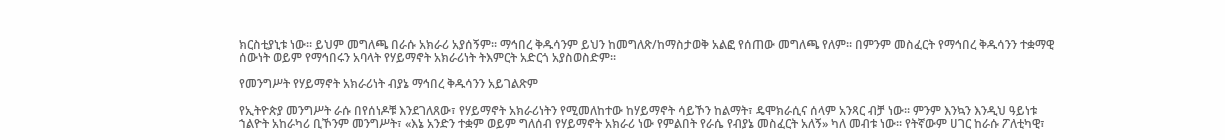ክርስቲያኒቱ ነው፡፡ ይህም መግለጫ በራሱ አክራሪ አያሰኝም፡፡ ማኅበረ ቅዱሳንም ይህን ከመግለጽ/ከማስታወቅ አልፎ የሰጠው መግለጫ የለም፡፡ በምንም መስፈርት የማኅበረ ቅዱሳንን ተቋማዊ ሰውነት ወይም የማኅበሩን አባላት የሃይማኖት አክራሪነት ትእምርት አድርጎ አያስወስድም፡፡

የመንግሥት የሃይማኖት አክራሪነት ብያኔ ማኅበረ ቅዱሳንን አይገልጽም

የኢትዮጵያ መንግሥት ራሱ በየሰነዶቹ እንደገለጸው፣ የሃይማኖት አክራሪነትን የሚመለከተው ከሃይማኖት ሳይኾን ከልማት፣ ዴሞክራሲና ሰላም አንጻር ብቻ ነው፡፡ ምንም እንኳን እንዲህ ዓይነቱ ኀልዮት አከራካሪ ቢኾንም መንግሥት፣ «እኔ አንድን ተቋም ወይም ግለሰብ የሃይማኖት አክራሪ ነው የምልበት የራሴ የብያኔ መስፈርት አለኝ» ካለ መብቱ ነው፡፡ የትኛውም ሀገር ከራሱ ፖለቲካዊ፣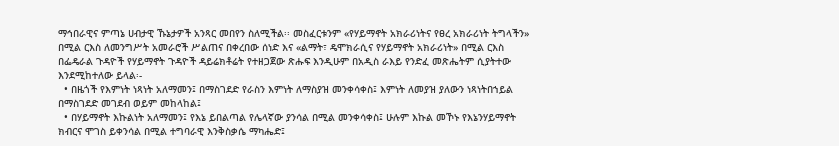ማኅበራዊና ምጣኔ ሀብታዊ ኹኔታዎች አንጻር መበየን ስለሚችል፡፡ መስፈርቱንም «የሃይማኖት አክራሪነትና የፀረ አክራሪነት ትግላችን» በሚል ርእስ ለመንግሥት አመራሮች ሥልጠና በቀረበው ሰነድ እና «ልማት፣ ዴሞክራሲና የሃይማኖት አክራሪነት» በሚል ርእስ በፌዴራል ጉዳዮች የሃይማኖት ጉዳዮች ዳይሬክቶሬት የተዘጋጀው ጽሑፍ እንዲሁም በአዲስ ራእይ የንድፈ መጽሔትም ሲያትተው እንደሚከተለው ይላል፡-
  • በዜጎች የእምነት ነጻነት አለማመን፤ በማስገደድ የራስን እምነት ለማስያዝ መንቀሳቀስ፤ እምነት ለመያዝ ያለውን ነጻነትበኀይል በማስገደድ መገደብ ወይም መከላከል፤
  • በሃይማኖት እኩልነት አለማመን፤ የእኔ ይበልጣል የሌላኛው ያንሳል በሚል መንቀሳቀስ፤ ሁሉም እኩል መኾኑ የእኔንሃይማኖት ክብርና ሞገስ ይቀንሳል በሚል ተግባራዊ እንቅስቃሴ ማካሔድ፤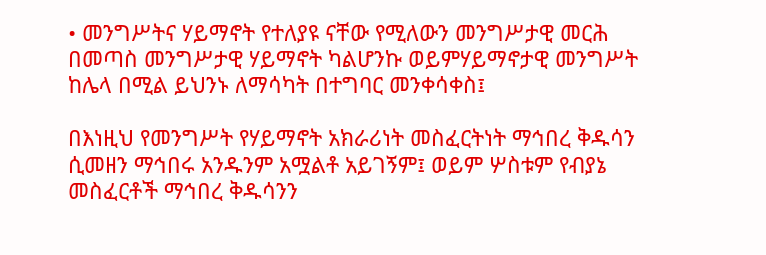• መንግሥትና ሃይማኖት የተለያዩ ናቸው የሚለውን መንግሥታዊ መርሕ በመጣስ መንግሥታዊ ሃይማኖት ካልሆንኩ ወይምሃይማኖታዊ መንግሥት ከሌላ በሚል ይህንኑ ለማሳካት በተግባር መንቀሳቀስ፤

በእነዚህ የመንግሥት የሃይማኖት አክራሪነት መስፈርትነት ማኅበረ ቅዱሳን ሲመዘን ማኅበሩ አንዱንም አሟልቶ አይገኝም፤ ወይም ሦስቱም የብያኔ መስፈርቶች ማኅበረ ቅዱሳንን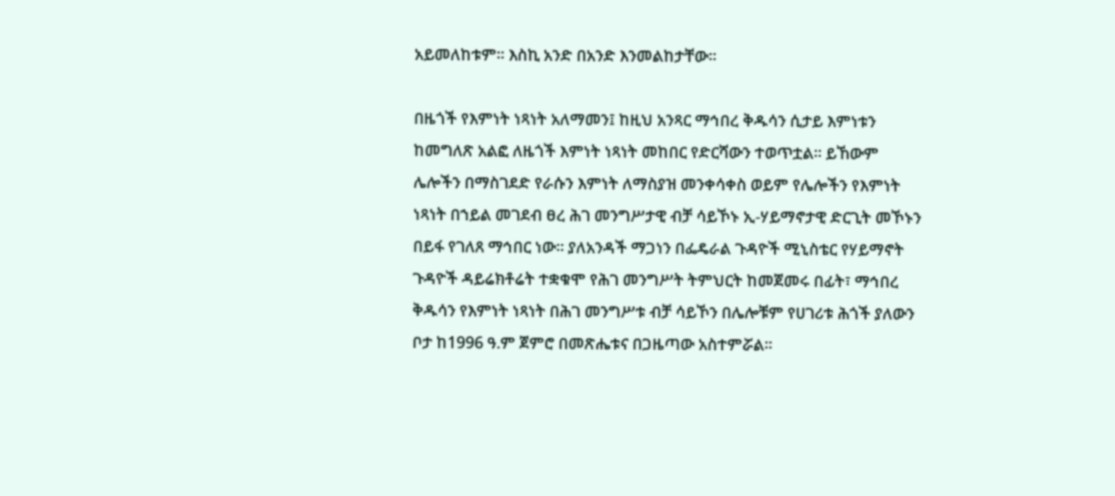አይመለከቱም፡፡ እስኪ አንድ በአንድ እንመልከታቸው፡፡

በዜጎች የእምነት ነጻነት አለማመን፤ ከዚህ አንጻር ማኅበረ ቅዱሳን ሲታይ እምነቱን ከመግለጽ አልፎ ለዜጎች እምነት ነጻነት መከበር የድርሻውን ተወጥቷል፡፡ ይኸውም ሌሎችን በማስገደድ የራሱን እምነት ለማስያዝ መንቀሳቀስ ወይም የሌሎችን የእምነት ነጻነት በኀይል መገደብ ፀረ ሕገ መንግሥታዊ ብቻ ሳይኾኑ ኢ-ሃይማኖታዊ ድርጊት መኾኑን በይፋ የገለጸ ማኅበር ነው፡፡ ያለአንዳች ማጋነን በፌዴራል ጉዳዮች ሚኒስቴር የሃይማኖት ጉዳዮች ዳይሬክቶሬት ተቋቁሞ የሕገ መንግሥት ትምህርት ከመጀመሩ በፊት፣ ማኅበረ ቅዱሳን የእምነት ነጻነት በሕገ መንግሥቱ ብቻ ሳይኾን በሌሎቹም የሀገሪቱ ሕጎች ያለውን ቦታ ከ1996 ዓ.ም ጀምሮ በመጽሔቱና በጋዜጣው አስተምሯል፡፡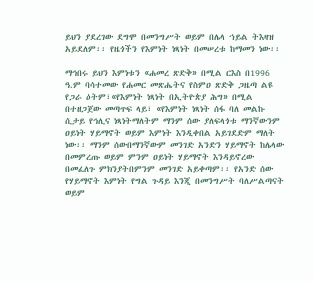ይህን ያደረገው ደግሞ በመንግሥት ወይም በሌላ ኀይል ትእዛዝ አይደለም፡፡ የዜጎችን የእምነት ነጻነት በመሠረቱ ከማመን ነው፡፡

ማኅበሩ ይህን እምነቱን «ሐመረ ጽድቅ» በሚል ርእስ በ1996 ዓ.ም ባሳተመው የሐመር መጽሔትና የስምዐ ጽድቅ ጋዜጣ ልዩ የጋራ ዕትም፣«የእምነት ነጻነት በኢትዮጵያ ሕግ» በሚል በተዘጋጀው መጣጥፍ ላይ፣ «የእምነት ነጻነት ሰፋ ባለ መልኩ ሲታይ የኅሊና ነጻነትማለትም ማንም ሰው ያለፍላጎቱ ማንኛውንም ዐይነት ሃይማኖት ወይም እምነት እንዲቀበል አይገደድም ማለት ነው፡፡ ማንም ሰውበማንኛውም መንገድ አንድን ሃይማኖት ከሌላው በመምረጡ ወይም ምንም ዐይነት ሃይማኖት እንዳይኖረው በመፈለጉ ምክንያትበምንም መንገድ አይቀጣም፡፡ የአንድ ሰው የሃይማኖት እምነት የግል ጉዳይ እንጂ በመንግሥት ባለሥልጣናት ወይም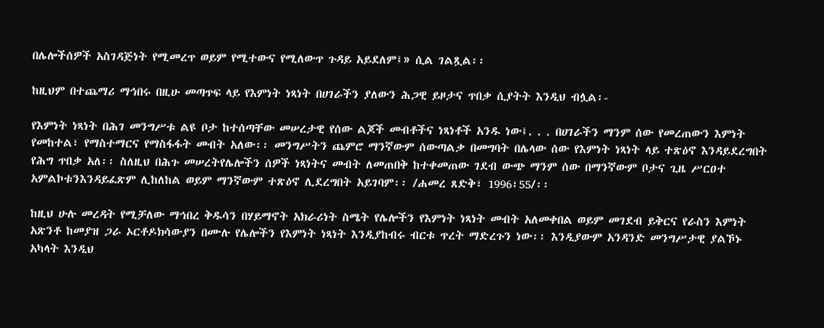በሌሎችሰዎች አስገዳጅነት የሚመረጥ ወይም የሚተውና የሚለውጥ ጉዳይ አይደለም፤» ሲል ገልጿል፡፡

ከዚህም በተጨማሪ ማኅበሩ በዚሁ መጣጥፍ ላይ የእምነት ነጻነት በሀገራችን ያለውን ሕጋዊ ይዞታና ጥበቃ ሲያትት እንዲህ ብሏል፡-

የእምነት ነጻነት በሕገ መንግሥቱ ልዩ ቦታ ከተሰጣቸው መሠረታዊ የሰው ልጆች መብቶችና ነጻነቶች አንዱ ነው፤. . . በሀገራችን ማንም ሰው የመረጠውን እምነት የመከተል፣ የማስተማርና የማስፋፋት መብት አለው፡፡ መንግሥትን ጨምሮ ማንኛውም ሰውጣልቃ በመግባት በሌላው ሰው የእምነት ነጻነት ላይ ተጽዕኖ እንዳይደረግበት የሕግ ጥበቃ አለ፡፡ ስለዚህ በሕጉ መሠረትየሌሎችን ሰዎች ነጻነትና መብት ለመጠበቅ ከተቀመጠው ገደብ ውጭ ማንም ሰው በማንኛውም ቦታና ጊዜ ሥርዐተ አምልኮቱንእንዳይፈጽም ሊከለከል ወይም ማንኛውም ተጽዕኖ ሊደረግበት አይገባም፡፡ /ሐመረ ጸድቅ፣ 1996፣55/፡፡

ከዚህ ሁሉ መረዳት የሚቻለው ማኅበረ ቅዱሳን በሃይማኖት አክራሪነት ስሜት የሌሎችን የእምነት ነጻነት መብት አለመቀበል ወይም መገደብ ይቅርና የራስን እምነት አጽንቶ ከመያዝ ጋራ ኦርቶዶክሳውያን በሙሉ የሌሎችን የእምነት ነጻነት እንዲያከብሩ ብርቱ ጥረት ማድረጉን ነው፡፡ እንዲያውም አንዳንድ መንግሥታዊ ያልኾኑ አካላት እንዲህ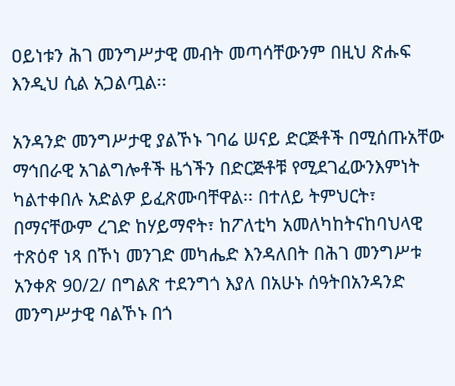ዐይነቱን ሕገ መንግሥታዊ መብት መጣሳቸውንም በዚህ ጽሑፍ እንዲህ ሲል አጋልጧል፡፡

አንዳንድ መንግሥታዊ ያልኾኑ ገባሬ ሠናይ ድርጅቶች በሚሰጡአቸው ማኅበራዊ አገልግሎቶች ዜጎችን በድርጅቶቹ የሚደገፈውንእምነት ካልተቀበሉ አድልዎ ይፈጽሙባቸዋል፡፡ በተለይ ትምህርት፣ በማናቸውም ረገድ ከሃይማኖት፣ ከፖለቲካ አመለካከትናከባህላዊ ተጽዕኖ ነጻ በኾነ መንገድ መካሔድ እንዳለበት በሕገ መንግሥቱ አንቀጽ 90/2/ በግልጽ ተደንግጎ እያለ በአሁኑ ሰዓትበአንዳንድ መንግሥታዊ ባልኾኑ በጎ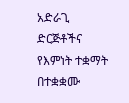አድራጊ ድርጅቶችና የእምነት ተቋማት በተቋቋሙ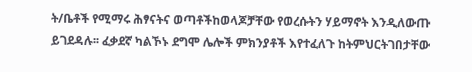ት/ቤቶች የሚማሩ ሕፃናትና ወጣቶችከወላጆቻቸው የወረሱትን ሃይማኖት እንዲለውጡ ይገደዳሉ፡፡ ፈቃደኛ ካልኾኑ ደግሞ ሌሎች ምክንያቶች እየተፈለጉ ከትምህርትገበታቸው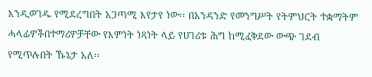እንዲወገዱ የሚደረግበት አጋጣሚ እየታየ ነው፡፡ በአንዳንድ የመንግሥት የትምህርት ተቋማትም ሓላፊዎችበተማሪዎቻቸው የእምነት ነጻነት ላይ የሀገሪቱ ሕግ ከሚፈቅደው ውጭ ገደብ የሚጥሉበት ኹኔታ አለ፡፡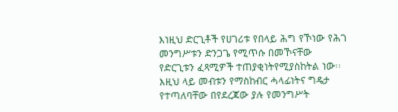እነዚህ ድርጊቶች የሀገሪቱ የበላይ ሕግ የኾነው የሕገ መንግሥቱን ድንጋጌ የሚጥሱ በመኾናቸው የድርጊቱን ፈጻሚዎች ተጠያቂነትየሚያስከትል ነው፡፡ እዚህ ላይ መብቱን የማስከብር ሓላፊነትና ግዴታ የተጣለባቸው በየደረጃው ያሉ የመንግሥት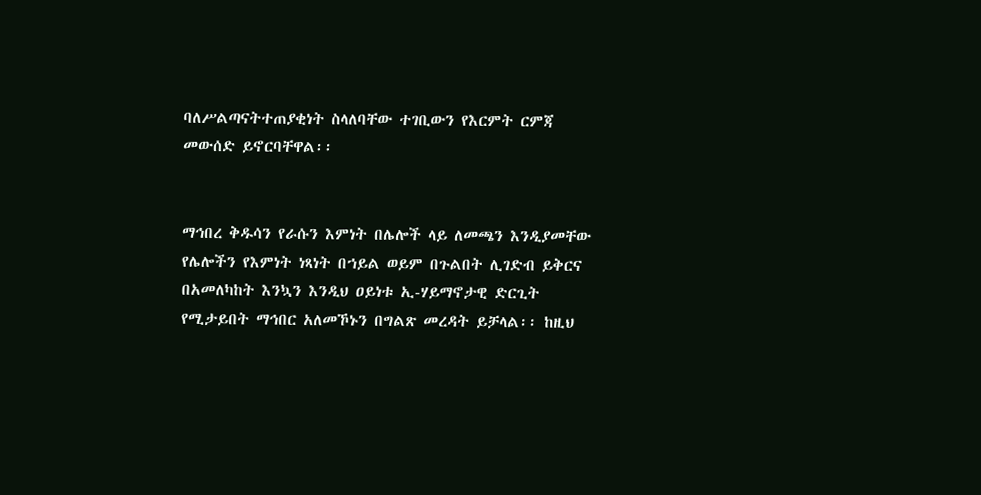ባለሥልጣናትተጠያቂነት ስላለባቸው ተገቢውን የእርምት ርምጃ መውሰድ ይኖርባቸዋል፡፡


ማኅበረ ቅዱሳን የራሱን እምነት በሌሎች ላይ ለመጫን እንዲያመቸው የሌሎችን የእምነት ነጻነት በኀይል ወይም በጉልበት ሊገድብ ይቅርና በአመለካከት እንኳን እንዲህ ዐይነቱ ኢ-ሃይማኖታዊ ድርጊት የሚታይበት ማኅበር አለመኾኑን በግልጽ መረዳት ይቻላል፡፡ ከዚህ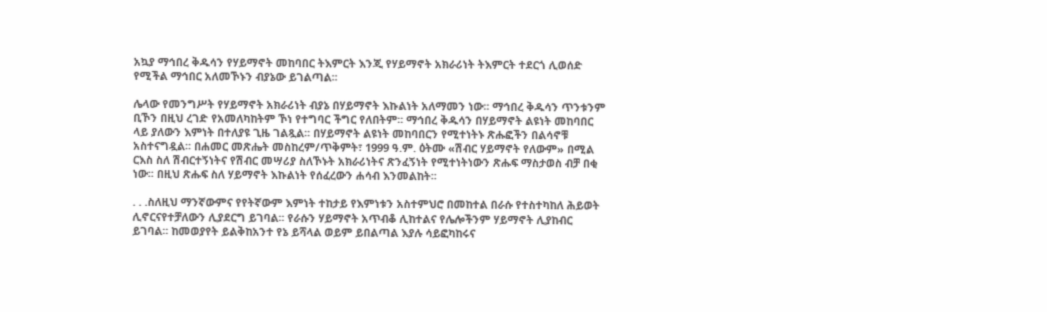አኳያ ማኅበረ ቅዱሳን የሃይማኖት መከባበር ትእምርት እንጂ የሃይማኖት አክራሪነት ትእምርት ተደርጎ ሊወሰድ የሚችል ማኅበር አለመኾኑን ብያኔው ይገልጣል፡፡

ሌላው የመንግሥት የሃይማኖት አክራሪነት ብያኔ በሃይማኖት እኩልነት አለማመን ነው፡፡ ማኅበረ ቅዱሳን ጥንቱንም ቢኾን በዚህ ረገድ የአመለካከትም ኾነ የተግባር ችግር የለበትም፡፡ ማኅበረ ቅዱሳን በሃይማኖት ልዩነት መከባበር ላይ ያለውን እምነት በተለያዩ ጊዜ ገልጿል፡፡ በሃይማኖት ልዩነት መከባበርን የሚተነትኑ ጽሑፎችን በልሳኖቹ አስተናግዷል፡፡ በሐመር መጽሔት መስከረም/ጥቅምት፣ 1999 ዓ.ም. ዕትሙ «ሽብር ሃይማኖት የለውም» በሚል ርእስ ስለ ሽብርተኝነትና የሽብር መሣሪያ ስለኾኑት አክራሪነትና ጽንፈኝነት የሚተነትነውን ጽሑፍ ማስታወስ ብቻ በቂ ነው፡፡ በዚህ ጽሑፍ ስለ ሃይማኖት እኩልነት የሰፈረውን ሐሳብ እንመልከት፡፡

. . .ስለዚህ ማንኛውምና የየትኛውም እምነት ተከታይ የእምነቱን አስተምህሮ በመከተል በራሱ የተስተካከለ ሕይወት ሊኖርናየተቻለውን ሊያደርግ ይገባል፡፡ የራሱን ሃይማኖት አጥብቆ ሊከተልና የሌሎችንም ሃይማኖት ሊያከብር ይገባል፡፡ ከመወያየት ይልቅከአንተ የኔ ይሻላል ወይም ይበልጣል እያሉ ሳይፎካከሩና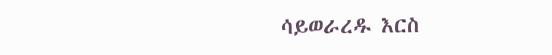ሳይወራረዱ እርስ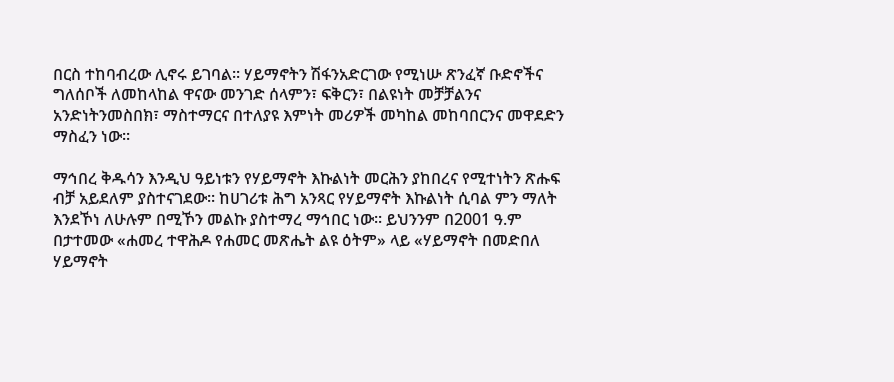በርስ ተከባብረው ሊኖሩ ይገባል፡፡ ሃይማኖትን ሽፋንአድርገው የሚነሡ ጽንፈኛ ቡድኖችና ግለሰቦች ለመከላከል ዋናው መንገድ ሰላምን፣ ፍቅርን፣ በልዩነት መቻቻልንና አንድነትንመስበክ፣ ማስተማርና በተለያዩ እምነት መሪዎች መካከል መከባበርንና መዋደድን ማስፈን ነው፡፡

ማኅበረ ቅዱሳን እንዲህ ዓይነቱን የሃይማኖት እኩልነት መርሕን ያከበረና የሚተነትን ጽሑፍ ብቻ አይደለም ያስተናገደው፡፡ ከሀገሪቱ ሕግ አንጻር የሃይማኖት እኩልነት ሲባል ምን ማለት እንደኾነ ለሁሉም በሚኾን መልኩ ያስተማረ ማኅበር ነው፡፡ ይህንንም በ2001 ዓ.ም በታተመው «ሐመረ ተዋሕዶ የሐመር መጽሔት ልዩ ዕትም» ላይ «ሃይማኖት በመድበለ ሃይማኖት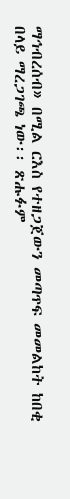ማኅብረሰብ» በሚል ርእስ የተዘጋጀውን መጣጥፍ መመልከት ከበቂ በላይ ማረጋገጫ ነው፡፡ ጽሑፉም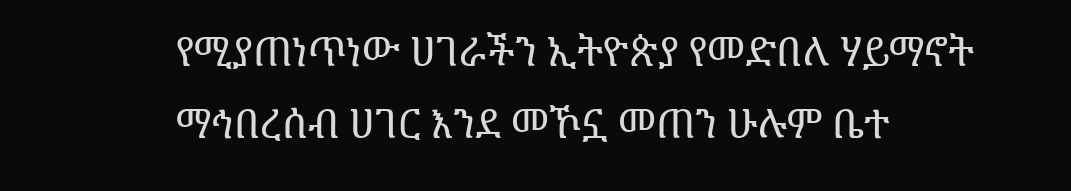የሚያጠነጥነው ሀገራችን ኢትዮጵያ የመድበለ ሃይማኖት ማኅበረሰብ ሀገር እንደ መኾኗ መጠን ሁሉም ቤተ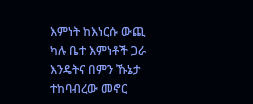እምነት ከእነርሱ ውጪ ካሉ ቤተ እምነቶች ጋራ እንዴትና በምን ኹኔታ ተከባብረው መኖር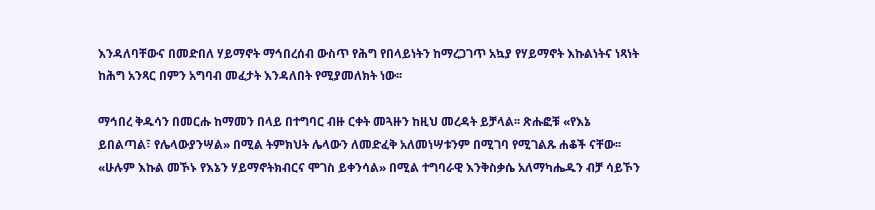እንዳለባቸውና በመድበለ ሃይማኖት ማኅበረሰብ ውስጥ የሕግ የበላይነትን ከማረጋገጥ አኳያ የሃይማኖት እኩልነትና ነጻነት ከሕግ አንጻር በምን አግባብ መፈታት እንዳለበት የሚያመለክት ነው፡፡

ማኅበረ ቅዱሳን በመርሑ ከማመን በላይ በተግባር ብዙ ርቀት መጓዙን ከዚህ መረዳት ይቻላል፡፡ ጽሑፎቹ «የእኔ ይበልጣል፣ የሌላውያንሣል» በሚል ትምክህት ሌላውን ለመድፈቅ አለመነሣቱንም በሚገባ የሚገልጹ ሐቆች ናቸው፡፡ «ሁሉም እኩል መኾኑ የእኔን ሃይማኖትክብርና ሞገስ ይቀንሳል» በሚል ተግባራዊ እንቅስቃሴ አለማካሔዱን ብቻ ሳይኾን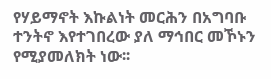የሃይማኖት እኩልነት መርሕን በአግባቡ ተንትኖ እየተገበረው ያለ ማኅበር መኾኑን የሚያመለክት ነው፡፡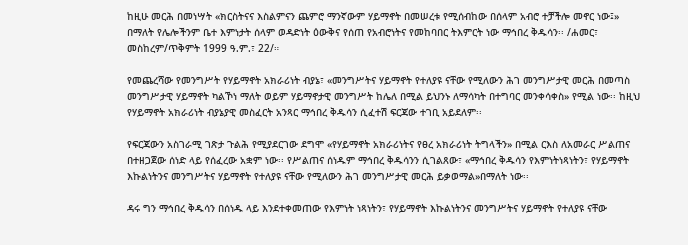ከዚሁ መርሕ በመነሣት «ክርስትናና እስልምናን ጨምሮ ማንኛውም ሃይማኖት በመሠረቱ የሚሰብከው በሰላም አብሮ ተቻችሎ መኖር ነው፤» በማለት የሌሎችንም ቤተ እምነታት ሰላም ወዳድነት ዕውቅና የሰጠ የአብሮነትና የመከባበር ትእምርት ነው ማኅበረ ቅዱሳን፡፡ /ሐመር፣ መስከረም/ጥቅምት 1999 ዓ.ም.፣ 22/።

የመጨረሻው የመንግሥት የሃይማኖት አክራሪነት ብያኔ፣ «መንግሥትና ሃይማኖት የተለያዩ ናቸው የሚለውን ሕገ መንግሥታዊ መርሕ በመጣስ መንግሥታዊ ሃይማኖት ካልኾነ ማለት ወይም ሃይማኖታዊ መንግሥት ከሌለ በሚል ይህንኑ ለማሳካት በተግባር መንቀሳቀስ» የሚል ነው፡፡ ከዚህ የሃይማኖት አክራሪነት ብያኔያዊ መስፈርት አንጻር ማኅበረ ቅዱሳን ሲፈተሽ ፍርጃው ተገቢ አይደለም፡፡

የፍርጃውን አስገራሚ ገጽታ ጉልሕ የሚያደርገው ደግሞ «የሃይማኖት አክራሪነትና የፀረ አክራሪነት ትግላችን» በሚል ርእስ ለአመራር ሥልጠና በተዘጋጀው ሰነድ ላይ የሰፈረው አቋም ነው፡፡ የሥልጠና ሰነዱም ማኅበረ ቅዱሳንን ሲገልጸው፣ «ማኅበረ ቅዱሳን የእምነትነጻነትን፣ የሃይማኖት እኩልነትንና መንግሥትና ሃይማኖት የተለያዩ ናቸው የሚለውን ሕገ መንግሥታዊ መርሕ ይቃወማል»በማለት ነው፡፡

ዳሩ ግን ማኅበረ ቅዱሳን በሰነዱ ላይ እንደተቀመጠው የእምነት ነጻነትን፣ የሃይማኖት እኩልነትንና መንግሥትና ሃይማኖት የተለያዩ ናቸው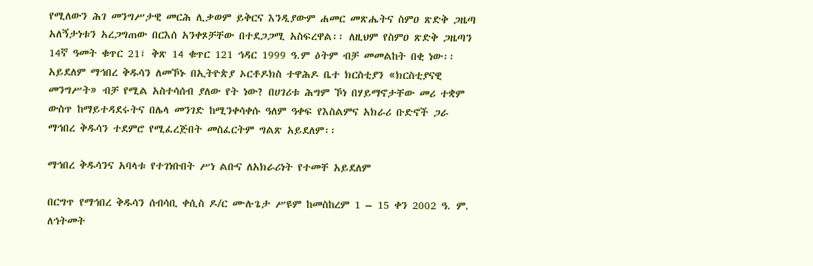የሚለውን ሕገ መንግሥታዊ መርሕ ሊቃወም ይቅርና እንዲያውም ሐመር መጽሔትና ስምዐ ጽድቅ ጋዜጣ አለኝታነቱን አረጋግጠው በርእሰ አንቀጾቻቸው በተደጋጋሚ አስፍረዋል፡፡ ለዚህም የስምዐ ጽድቅ ጋዜጣን 14ኛ ዓመት ቁጥር 21፣ ቅጽ 14 ቁጥር 121 ኅዳር 1999 ዓ.ም ዕትም ብቻ መመልከት በቂ ነው፡፡ አይደለም ማኅበረ ቅዱሳን ለመኾኑ በኢትዮጵያ ኦርቶዶክስ ተዋሕዶ ቤተ ክርስቲያን «ክርስቲያናዊ መንግሥት» ብቻ የሚል አስተሳሰብ ያለው የት ነው? በሀገሪቱ ሕግም ኾነ በሃይማኖታቸው መሪ ተቋም ውስጥ ከማይተዳደሩትና በሌላ መንገድ ከሚንቀሳቀሱ ዓለም ዓቀፍ የእስልምና አክራሪ ቡድኖች ጋራ ማኅበረ ቅዱሳን ተደምሮ የሚፈረጅበት መስፈርትም ግልጽ አይደለም፡፡

ማኅበረ ቅዱሳንና አባላቱ የተገነቡበት ሥነ ልቡና ለአክራሪነት የተመቸ አይደለም

በርግጥ የማኅበረ ቅዱሳን ሰብሳቢ ቀሲስ ዶ/ር ሙሉጌታ ሥዩም ከመስከረም 1 – 15 ቀን 2002 ዓ. ም. ለኅትመት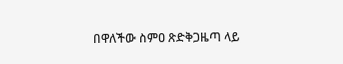በዋለችው ስምዐ ጽድቅጋዜጣ ላይ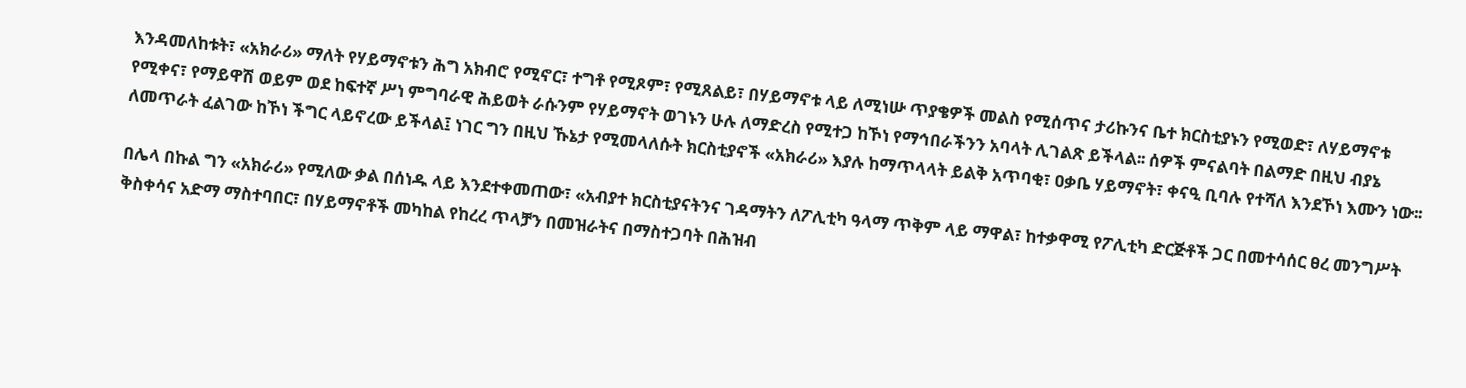እንዳመለከቱት፣ «አክራሪ» ማለት የሃይማኖቱን ሕግ አክብሮ የሚኖር፣ ተግቶ የሚጾም፣ የሚጸልይ፣ በሃይማኖቱ ላይ ለሚነሡ ጥያቄዎች መልስ የሚሰጥና ታሪኩንና ቤተ ክርስቲያኑን የሚወድ፣ ለሃይማኖቱ የሚቀና፣ የማይዋሽ ወይም ወደ ከፍተኛ ሥነ ምግባራዊ ሕይወት ራሱንም የሃይማኖት ወገኑን ሁሉ ለማድረስ የሚተጋ ከኾነ የማኅበራችንን አባላት ሊገልጽ ይችላል፡፡ ሰዎች ምናልባት በልማድ በዚህ ብያኔ ለመጥራት ፈልገው ከኾነ ችግር ላይኖረው ይችላል፤ ነገር ግን በዚህ ኹኔታ የሚመላለሱት ክርስቲያኖች «አክራሪ» እያሉ ከማጥላላት ይልቅ አጥባቂ፣ ዐቃቤ ሃይማኖት፣ ቀናዒ ቢባሉ የተሻለ እንደኾነ እሙን ነው፡፡

በሌላ በኩል ግን «አክራሪ» የሚለው ቃል በሰነዱ ላይ እንደተቀመጠው፣ «አብያተ ክርስቲያናትንና ገዳማትን ለፖሊቲካ ዓላማ ጥቅም ላይ ማዋል፣ ከተቃዋሚ የፖሊቲካ ድርጅቶች ጋር በመተሳሰር ፀረ መንግሥት ቅስቀሳና አድማ ማስተባበር፣ በሃይማኖቶች መካከል የከረረ ጥላቻን በመዝራትና በማስተጋባት በሕዝብ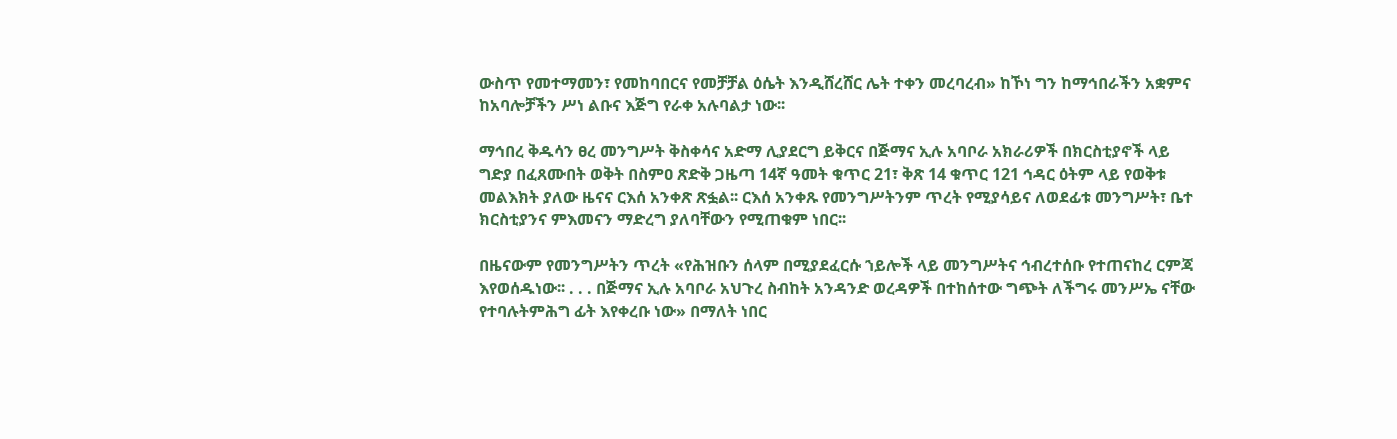ውስጥ የመተማመን፣ የመከባበርና የመቻቻል ዕሴት እንዲሸረሸር ሌት ተቀን መረባረብ» ከኾነ ግን ከማኅበራችን አቋምና ከአባሎቻችን ሥነ ልቡና እጅግ የራቀ አሉባልታ ነው፡፡

ማኅበረ ቅዱሳን ፀረ መንግሥት ቅስቀሳና አድማ ሊያደርግ ይቅርና በጅማና ኢሉ አባቦራ አክራሪዎች በክርስቲያኖች ላይ ግድያ በፈጸሙበት ወቅት በስምዐ ጽድቅ ጋዜጣ 14ኛ ዓመት ቁጥር 21፣ ቅጽ 14 ቁጥር 121 ኅዳር ዕትም ላይ የወቅቱ መልእክት ያለው ዜናና ርእሰ አንቀጽ ጽፏል፡፡ ርእሰ አንቀጹ የመንግሥትንም ጥረት የሚያሳይና ለወደፊቱ መንግሥት፣ ቤተ ክርስቲያንና ምእመናን ማድረግ ያለባቸውን የሚጠቁም ነበር፡፡

በዜናውም የመንግሥትን ጥረት «የሕዝቡን ሰላም በሚያደፈርሱ ኀይሎች ላይ መንግሥትና ኅብረተሰቡ የተጠናከረ ርምጃ እየወሰዱነው፡፡ . . . በጅማና ኢሉ አባቦራ አህጉረ ስብከት አንዳንድ ወረዳዎች በተከሰተው ግጭት ለችግሩ መንሥኤ ናቸው የተባሉትምሕግ ፊት እየቀረቡ ነው» በማለት ነበር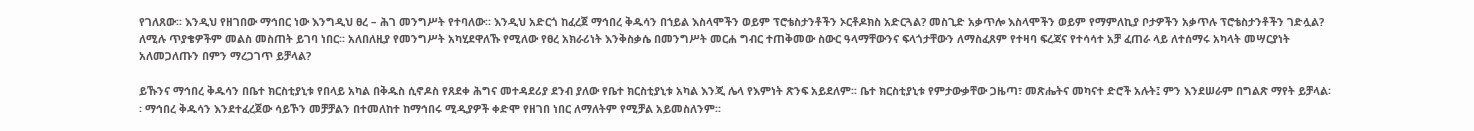የገለጸው፡፡ እንዲህ የዘገበው ማኅበር ነው እንግዲህ ፀረ – ሕገ መንግሥት የተባለው፡፡ እንዲህ አድርጎ ከፈረጀ ማኅበረ ቅዱሳን በኀይል እስላሞችን ወይም ፕሮቴስታንቶችን ኦርቶዶክስ አድርጓል? መስጊድ አቃጥሎ እስላሞችን ወይም የማምለኪያ ቦታዎችን አቃጥሉ ፕሮቴስታንቶችን ገድሏል? ለሚሉ ጥያቄዎችም መልስ መስጠት ይገባ ነበር፡፡ አለበለዚያ የመንግሥት አካሂደዋለኹ የሚለው የፀረ አክራሪነት እንቅስቃሴ በመንግሥት መርሐ ግብር ተጠቅመው ስውር ዓላማቸውንና ፍላጎታቸውን ለማስፈጸም የተዛባ ፍረጃና የተሳሳተ አቻ ፈጠራ ላይ ለተሰማሩ አካላት መሣርያነት አለመጋለጡን በምን ማረጋገጥ ይቻላል?

ይኹንና ማኅበረ ቅዱሳን በቤተ ክርስቲያኒቱ የበላይ አካል በቅዱስ ሲኖዶስ የጸደቀ ሕግና መተዳደሪያ ደንብ ያለው የቤተ ክርስቲያኒቱ አካል እንጂ ሌላ የእምነት ጽንፍ አይደለም፡፡ ቤተ ክርስቲያኒቱ የምታውቃቸው ጋዜጣ፣ መጽሔትና መካናተ ድሮች አሉት፤ ምን እንደሠራም በግልጽ ማየት ይቻላል፡፡ ማኅበረ ቅዱሳን እንደተፈረጀው ሳይኾን መቻቻልን በተመለከተ ከማኅበሩ ሚዲያዎች ቀድሞ የዘገበ ነበር ለማለትም የሚቻል አይመስለንም፡፡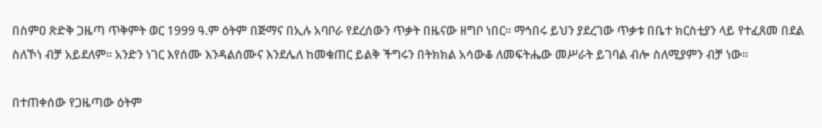በስምዐ ጽድቅ ጋዜጣ ጥቅምት ወር 1999 ዓ.ም ዕትም በጅማና በኢሉ አባቦራ የደረሰውን ጥቃት በዜናው ዘግቦ ነበር፡፡ ማኅበሩ ይህን ያደረገው ጥቃቱ በቤተ ክርስቲያን ላይ የተፈጸመ በደል ስለኾነ ብቻ አይደለም፡፡ አንድን ነገር እየሰሙ እንዳልሰሙና እንደሌለ ከመቁጠር ይልቅ ችግሩን በትክክል አሳውቆ ለመፍትሔው መሥራት ይገባል ብሎ ስለሚያምን ብቻ ነው፡፡

በተጠቀሰው የጋዜጣው ዕትም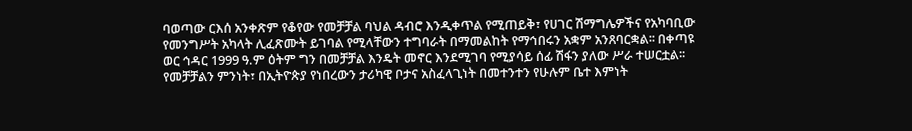ባወጣው ርእሰ አንቀጽም የቆየው የመቻቻል ባህል ዳብሮ እንዲቀጥል የሚጠይቅ፣ የሀገር ሽማግሌዎችና የአካባቢው የመንግሥት አካላት ሊፈጽሙት ይገባል የሚላቸውን ተግባራት በማመልከት የማኅበሩን አቋም አንጸባርቋል፡፡ በቀጣዩ ወር ኅዳር 1999 ዓ.ም ዕትም ግን በመቻቻል እንዴት መኖር እንደሚገባ የሚያሳይ ሰፊ ሽፋን ያለው ሥራ ተሠርቷል፡፡ የመቻቻልን ምንነት፣ በኢትዮጵያ የነበረውን ታሪካዊ ቦታና አስፈላጊነት በመተንተን የሁሉም ቤተ እምነት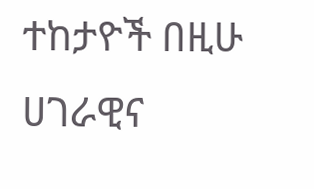ተከታዮች በዚሁ ሀገራዊና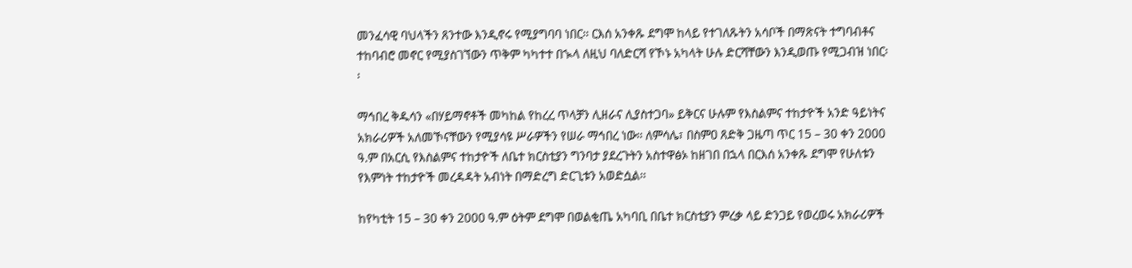መንፈሳዊ ባህላችን ጸንተው እንዲኖሩ የሚያግባባ ነበር፡፡ ርእሰ አንቀጹ ደግሞ ከላይ የተገለጹትን አሳቦች በማጽናት ተግባብቶና ተከባብሮ መኖር የሚያስገኘውን ጥቅም ካካተተ በኊላ ለዚህ ባለድርሻ የኾኑ አካላት ሁሉ ድርሻቸውን እንዲወጡ የሚጋብዝ ነበር፡፡

ማኅበረ ቅዱሳን «በሃይማኖቶች መካከል የከረረ ጥላቻን ሊዘራና ሊያስተጋባ» ይቅርና ሁሉም የእስልምና ተከታዮች አንድ ዓይነትና አክራሪዎች አለመኾናቸውን የሚያሳዩ ሥራዎችን የሠራ ማኅበረ ነው፡፡ ለምሳሌ፣ በስምዐ ጸድቅ ጋዜጣ ጥር 15 – 30 ቀን 2000 ዓ.ም በአርሲ የእስልምና ተከታዮች ለቤተ ክርስቲያን ግንባታ ያደረጉትን አስተዋፅኦ ከዘገበ በኋላ በርእሰ አንቀጹ ደግሞ የሁለቱን የእምነት ተከታዮች መረዳዳት አብነት በማድረግ ድርጊቱን አወድሷል፡፡

ከየካቲት 15 – 30 ቀን 2000 ዓ.ም ዕትም ደግሞ በወልቂጤ አካባቢ በቤተ ክርስቲያን ምረቃ ላይ ድንጋይ የወረወሩ አክራሪዎች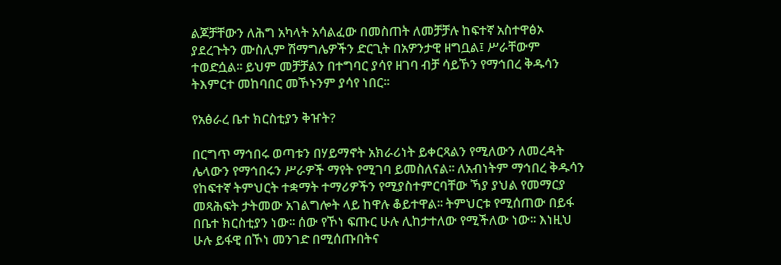ልጆቻቸውን ለሕግ አካላት አሳልፈው በመስጠት ለመቻቻሉ ከፍተኛ አስተዋፅኦ ያደረጉትን ሙስሊም ሽማግሌዎችን ድርጊት በአዎንታዊ ዘግቧል፤ ሥራቸውም ተወድሷል፡፡ ይህም መቻቻልን በተግባር ያሳየ ዘገባ ብቻ ሳይኾን የማኅበረ ቅዱሳን ትእምርተ መከባበር መኾኑንም ያሳየ ነበር፡፡

የአፅራረ ቤተ ክርስቲያን ቅዠት?

በርግጥ ማኅበሩ ወጣቱን በሃይማኖት አክራሪነት ይቀርጻልን የሚለውን ለመረዳት ሌላውን የማኅበሩን ሥራዎች ማየት የሚገባ ይመስለናል፡፡ ለአብነትም ማኅበረ ቅዱሳን የከፍተኛ ትምህርት ተቋማት ተማሪዎችን የሚያስተምርባቸው ኻያ ያህል የመማርያ መጻሕፍት ታትመው አገልግሎት ላይ ከዋሉ ቆይተዋል፡፡ ትምህርቱ የሚሰጠው በይፋ በቤተ ክርስቲያን ነው፡፡ ሰው የኾነ ፍጡር ሁሉ ሊከታተለው የሚችለው ነው፡፡ እነዚህ ሁሉ ይፋዊ በኾነ መንገድ በሚሰጡበትና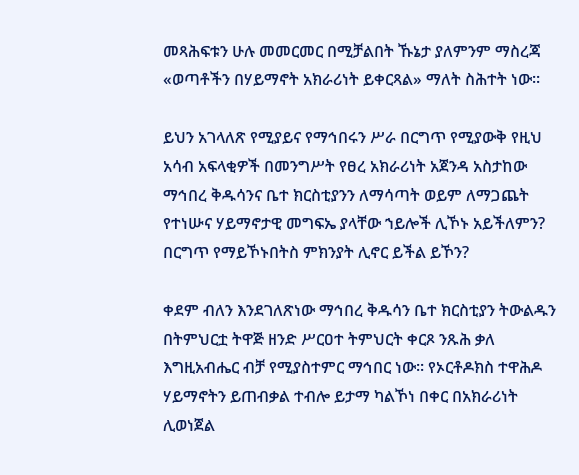መጻሕፍቱን ሁሉ መመርመር በሚቻልበት ኹኔታ ያለምንም ማስረጃ «ወጣቶችን በሃይማኖት አክራሪነት ይቀርጻል» ማለት ስሕተት ነው፡፡

ይህን አገላለጽ የሚያይና የማኅበሩን ሥራ በርግጥ የሚያውቅ የዚህ አሳብ አፍላቂዎች በመንግሥት የፀረ አክራሪነት አጀንዳ አስታከው ማኅበረ ቅዱሳንና ቤተ ክርስቲያንን ለማሳጣት ወይም ለማጋጨት የተነሡና ሃይማኖታዊ መግፍኤ ያላቸው ኀይሎች ሊኾኑ አይችለምን? በርግጥ የማይኾኑበትስ ምክንያት ሊኖር ይችል ይኾን?

ቀደም ብለን እንደገለጽነው ማኅበረ ቅዱሳን ቤተ ክርስቲያን ትውልዱን በትምህርቷ ትዋጅ ዘንድ ሥርዐተ ትምህርት ቀርጾ ንጹሕ ቃለ እግዚአብሔር ብቻ የሚያስተምር ማኅበር ነው፡፡ የኦርቶዶክስ ተዋሕዶ ሃይማኖትን ይጠብቃል ተብሎ ይታማ ካልኾነ በቀር በአክራሪነት ሊወነጀል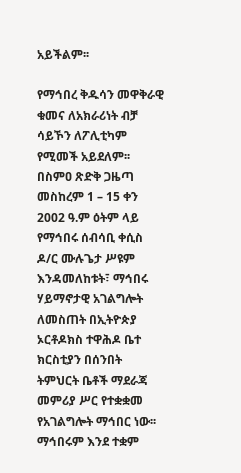አይችልም፡፡

የማኅበረ ቅዱሳን መዋቅራዊ ቁመና ለአክራሪነት ብቻ ሳይኾን ለፖሊቲካም የሚመች አይደለም፡፡ በስምዐ ጽድቅ ጋዜጣ መስከረም 1 – 15 ቀን 2002 ዓ.ም ዕትም ላይ የማኅበሩ ሰብሳቢ ቀሲስ ዶ/ር ሙሉጌታ ሥዩም እንዳመለከቱት፣ ማኅበሩ ሃይማኖታዊ አገልግሎት ለመስጠት በኢትዮጵያ ኦርቶዶክስ ተዋሕዶ ቤተ ክርስቲያን በሰንበት ትምህርት ቤቶች ማደራጃ መምሪያ ሥር የተቋቋመ የአገልግሎት ማኅበር ነው፡፡ ማኅበሩም እንደ ተቋም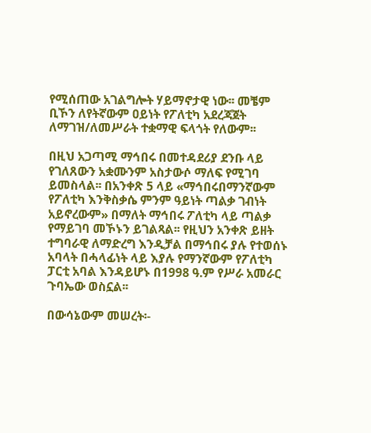የሚሰጠው አገልግሎት ሃይማኖታዊ ነው፡፡ መቼም ቢኾን ለየትኛውም ዐይነት የፖለቲካ አደረጃጀት ለማገዝ/ለመሥራት ተቋማዊ ፍላጎት የለውም፡፡

በዚህ አጋጣሚ ማኅበሩ በመተዳደሪያ ደንቡ ላይ የገለጸውን አቋሙንም አስታውሶ ማለፍ የሚገባ ይመስላል፡፡ በአንቀጽ 5 ላይ «ማኅበሩበማንኛውም የፖለቲካ እንቅስቃሴ ምንም ዓይነት ጣልቃ ገብነት አይኖረውም» በማለት ማኅበሩ ፖለቲካ ላይ ጣልቃ የማይገባ መኾኑን ይገልጻል፡፡ የዚህን አንቀጽ ይዘት ተግባራዊ ለማድረግ እንዲቻል በማኅበሩ ያሉ የተወሰኑ አባላት በሓላፊነት ላይ እያሉ የማንኛውም የፖለቲካ ፓርቲ አባል እንዳይሆኑ በ1998 ዓ.ም የሥራ አመራር ጉባኤው ወስኗል፡፡

በውሳኔውም መሠረት፡-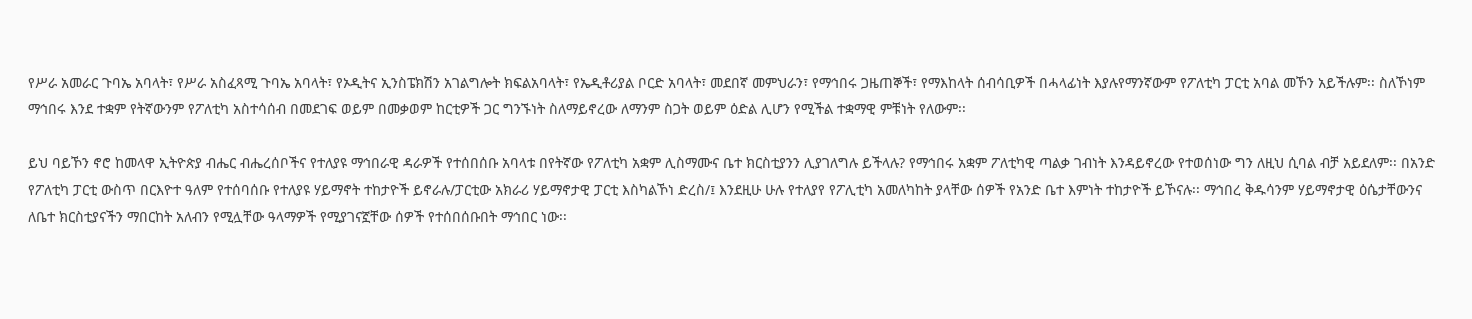የሥራ አመራር ጉባኤ አባላት፣ የሥራ አስፈጻሚ ጉባኤ አባላት፣ የኦዲትና ኢንስፔክሽን አገልግሎት ክፍልአባላት፣ የኤዲቶሪያል ቦርድ አባላት፣ መደበኛ መምህራን፣ የማኅበሩ ጋዜጠኞች፣ የማእከላት ሰብሳቢዎች በሓላፊነት እያሉየማንኛውም የፖለቲካ ፓርቲ አባል መኾን አይችሉም፡፡ ስለኾነም ማኅበሩ እንደ ተቋም የትኛውንም የፖለቲካ አስተሳሰብ በመደገፍ ወይም በመቃወም ከርቲዎች ጋር ግንኙነት ስለማይኖረው ለማንም ስጋት ወይም ዕድል ሊሆን የሚችል ተቋማዊ ምቹነት የለውም፡፡

ይህ ባይኾን ኖሮ ከመላዋ ኢትዮጵያ ብሔር ብሔረሰቦችና የተለያዩ ማኅበራዊ ዳራዎች የተሰበሰቡ አባላቱ በየትኛው የፖለቲካ አቋም ሊስማሙና ቤተ ክርስቲያንን ሊያገለግሉ ይችላሉ? የማኅበሩ አቋም ፖለቲካዊ ጣልቃ ገብነት እንዳይኖረው የተወሰነው ግን ለዚህ ሲባል ብቻ አይደለም፡፡ በአንድ የፖለቲካ ፓርቲ ውስጥ በርእዮተ ዓለም የተሰባሰቡ የተለያዩ ሃይማኖት ተከታዮች ይኖራሉ/ፓርቲው አክራሪ ሃይማኖታዊ ፓርቲ እስካልኾነ ድረስ/፤ እንደዚሁ ሁሉ የተለያየ የፖሊቲካ አመለካከት ያላቸው ሰዎች የአንድ ቤተ እምነት ተከታዮች ይኾናሉ፡፡ ማኅበረ ቅዱሳንም ሃይማኖታዊ ዕሴታቸውንና ለቤተ ክርስቲያናችን ማበርከት አለብን የሚሏቸው ዓላማዎች የሚያገናኟቸው ሰዎች የተሰበሰቡበት ማኅበር ነው፡፡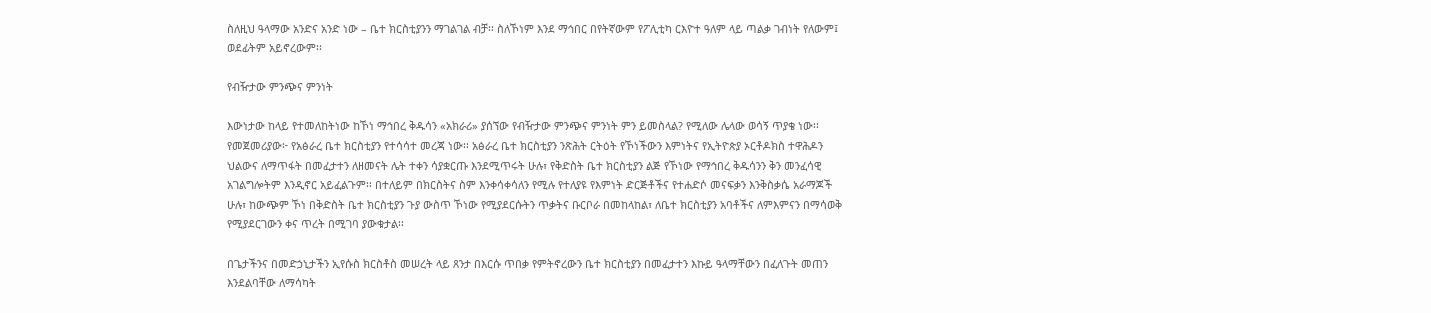ስለዚህ ዓላማው አንድና አንድ ነው – ቤተ ክርስቲያንን ማገልገል ብቻ፡፡ ስለኾነም እንደ ማኅበር በየትኛውም የፖሊቲካ ርእዮተ ዓለም ላይ ጣልቃ ገብነት የለውም፤ ወደፊትም አይኖረውም፡፡

የብዥታው ምንጭና ምንነት

እውነታው ከላይ የተመለከትነው ከኾነ ማኅበረ ቅዱሳን «አክራሪ» ያሰኘው የብዥታው ምንጭና ምንነት ምን ይመስላል? የሚለው ሌላው ወሳኝ ጥያቄ ነው፡፡
የመጀመሪያው፦ የአፅራረ ቤተ ክርስቲያን የተሳሳተ መረጃ ነው፡፡ አፅራረ ቤተ ክርስቲያን ንጽሕት ርትዕት የኾነችውን እምነትና የኢትዮጵያ ኦርቶዶክስ ተዋሕዶን ህልውና ለማጥፋት በመፈታተን ለዘመናት ሌት ተቀን ሳያቋርጡ እንደሚጥሩት ሁሉ፣ የቅድስት ቤተ ክርስቲያን ልጅ የኾነው የማኅበረ ቅዱሳንን ቅን መንፈሳዊ አገልግሎትም እንዲኖር አይፈልጉም፡፡ በተለይም በክርስትና ስም እንቀሳቀሳለን የሚሉ የተለያዩ የእምነት ድርጅቶችና የተሐድሶ መናፍቃን እንቅስቃሴ አራማጆች ሁሉ፣ ከውጭም ኾነ በቅድስት ቤተ ክርስቲያን ጉያ ውስጥ ኾነው የሚያደርሱትን ጥቃትና ቡርቦራ በመከላከል፣ ለቤተ ክርስቲያን አባቶችና ለምእምናን በማሳወቅ የሚያደርገውን ቀና ጥረት በሚገባ ያውቁታል፡፡

በጌታችንና በመድኃኒታችን ኢየሱስ ክርስቶስ መሠረት ላይ ጸንታ በእርሱ ጥበቃ የምትኖረውን ቤተ ክርስቲያን በመፈታተን እኩይ ዓላማቸውን በፈለጉት መጠን እንደልባቸው ለማሳካት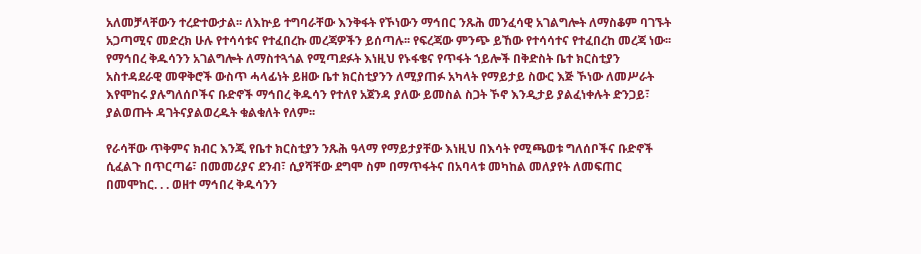አለመቻላቸውን ተረድተውታል፡፡ ለእኵይ ተግባራቸው እንቅፋት የኾነውን ማኅበር ንጹሕ መንፈሳዊ አገልግሎት ለማስቆም ባገኙት አጋጣሚና መድረክ ሁሉ የተሳሳቱና የተፈበረኩ መረጃዎችን ይሰጣሉ፡፡ የፍረጃው ምንጭ ይኸው የተሳሳተና የተፈበረከ መረጃ ነው፡፡
የማኅበረ ቅዱሳንን አገልግሎት ለማስተጓጎል የሚጣደፉት እነዚህ የኑፋቄና የጥፋት ኀይሎች በቅድስት ቤተ ክርስቲያን አስተዳደራዊ መዋቅሮች ውስጥ ሓላፊነት ይዘው ቤተ ክርስቲያንን ለሚያጠፉ አካላት የማይታይ ስውር እጅ ኾነው ለመሥራት እየሞከሩ ያሉግለሰቦችና ቡድኖች ማኅበረ ቅዱሳን የተለየ አጀንዳ ያለው ይመስል ስጋት ኾኖ እንዲታይ ያልፈነቀሉት ድንጋይ፣ ያልወጡት ዳገትናያልወረዱት ቁልቁለት የለም፡፡

የራሳቸው ጥቅምና ክብር እንጂ የቤተ ክርስቲያን ንጹሕ ዓላማ የማይታያቸው እነዚህ በእሳት የሚጫወቱ ግለሰቦችና ቡድኖች ሲፈልጉ በጥርጣሬ፣ በመመሪያና ደንብ፣ ሲያሻቸው ደግሞ ስም በማጥፋትና በአባላቱ መካከል መለያየት ለመፍጠር በመሞከር. . . ወዘተ ማኅበረ ቅዱሳንን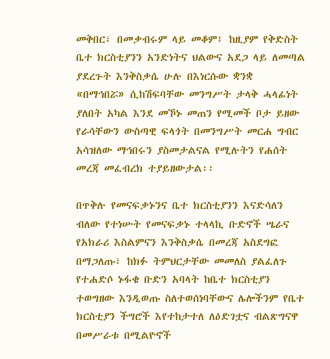መቅበር፣ በመቃብሩም ላይ መቆም፤ ከዚያም የቅድስት ቤተ ክርስቲያንን አንድነትና ህልውና አደጋ ላይ ለመጣል ያደረጉት እንቅስቃሴ ሁሉ በእነርሱው ቋንቋ «በማኅበሯ» ሲከሽፍባቸው መንግሥት ታላቅ ሓላፊነት ያለበት አካል እንደ መኾኑ መጠን የሚመች ቦታ ይዘው የራሳቸውን ውስጣዊ ፍላጎት በመንግሥት መርሐ ግብር አሳዝለው ማኅበሩን ያስመታልናል የሚሉትን የሐሰት መረጃ መፈብረክ ተያይዘውታል፡፡

በጥቅሉ የመናፍቃኑንና ቤተ ክርስቲያንን እናድሳለን ብለው የተነሡት የመናፍቃኑ ተላላኪ ቡድኖች ሤራና የአክራሪ እስልምናን እንቅስቃሴ በመረጃ አስደግፎ በማጋለጡ፣ ከክፉ ትምህርታቸው መመለስ ያልፈለጉ የተሐድሶ ኑፋቄ ቡድን አባላት ከቤተ ክርስቲያን ተወግዘው እንዲወጡ ስለተወሰነባቸውና ሌሎችንም የቤተ ክርስቲያን ችግሮች እየተከታተለ ለዕድገቷና ብልጽግናዋ በመሥራቱ በሚልዮኖች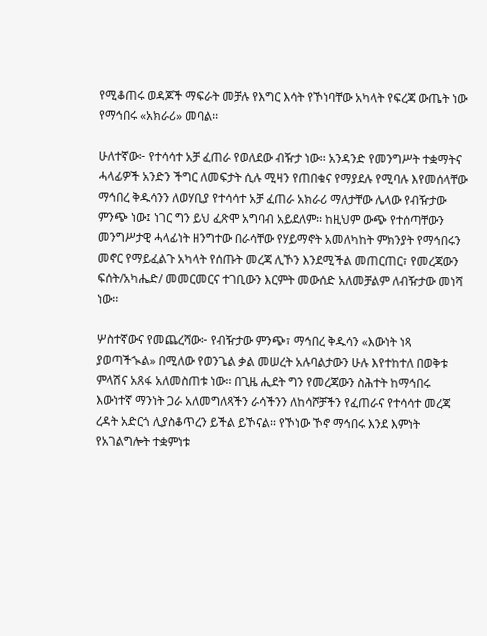የሚቆጠሩ ወዳጆች ማፍራት መቻሉ የእግር እሳት የኾነባቸው አካላት የፍረጃ ውጤት ነው የማኅበሩ «አክራሪ» መባል፡፡

ሁለተኛው፦ የተሳሳተ አቻ ፈጠራ የወለደው ብዥታ ነው፡፡ አንዳንድ የመንግሥት ተቋማትና ሓላፊዎች አንድን ችግር ለመፍታት ሲሉ ሚዛን የጠበቁና የማያደሉ የሚባሉ እየመሰላቸው ማኅበረ ቅዱሳንን ለወሃቢያ የተሳሳተ አቻ ፈጠራ አክራሪ ማለታቸው ሌላው የብዥታው ምንጭ ነው፤ ነገር ግን ይህ ፈጽሞ አግባብ አይደለም፡፡ ከዚህም ውጭ የተሰጣቸውን መንግሥታዊ ሓላፊነት ዘንግተው በራሳቸው የሃይማኖት አመለካከት ምክንያት የማኅበሩን መኖር የማይፈልጉ አካላት የሰጡት መረጃ ሊኾን እንደሚችል መጠርጠር፣ የመረጃውን ፍሰት/አካሔድ/ መመርመርና ተገቢውን እርምት መውሰድ አለመቻልም ለብዥታው መነሻ ነው፡፡

ሦስተኛውና የመጨረሻው፦ የብዥታው ምንጭ፣ ማኅበረ ቅዱሳን «እውነት ነጻ ያወጣችኊል» በሚለው የወንጌል ቃል መሠረት አሉባልታውን ሁሉ እየተከተለ በወቅቱ ምላሽና አጸፋ አለመስጠቱ ነው፡፡ በጊዜ ሒደት ግን የመረጃውን ስሕተት ከማኅበሩ እውነተኛ ማንነት ጋራ አለመግለጻችን ራሳችንን ለከሳሾቻችን የፈጠራና የተሳሳተ መረጃ ረዳት አድርጎ ሊያስቆጥረን ይችል ይኾናል፡፡ የኾነው ኾኖ ማኅበሩ እንደ እምነት የአገልግሎት ተቋምነቱ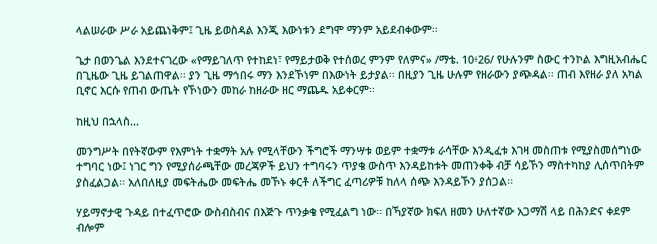ላልሠራው ሥራ አይጨነቅም፤ ጊዜ ይወስዳል እንጂ እውነቱን ደግሞ ማንም አይደብቀውም፡፡

ጌታ በወንጌል እንደተናገረው «የማይገለጥ የተከደነ፣ የማይታወቅ የተሰወረ ምንም የለምና» /ማቴ. 10፥26/ የሁሉንም ስውር ተንኮል እግዚአብሔር በጊዜው ጊዜ ይገልጠዋል፡፡ ያን ጊዜ ማኅበሩ ማን እንደኾነም በእውነት ይታያል፡፡ በዚያን ጊዜ ሁሉም የዘራውን ያጭዳል፡፡ ጠብ እየዘራ ያለ አካል ቢኖር እርሱ የጠብ ውጤት የኾነውን መከራ ከዘራው ዘር ማጨዱ አይቀርም፡፡

ከዚህ በኋላስ...

መንግሥት በየትኛውም የእምነት ተቋማት አሉ የሚላቸውን ችግሮች ማንሣቱ ወይም ተቋማቱ ራሳቸው እንዲፈቱ እገዛ መስጠቱ የሚያስመሰግነው ተግባር ነው፤ ነገር ግን የሚያሰራጫቸው መረጃዎች ይህን ተግባሩን ጥያቄ ውስጥ እንዳይከቱት መጠንቀቅ ብቻ ሳይኾን ማስተካከያ ሊሰጥበትም ያስፈልጋል፡፡ አለበለዚያ መፍትሔው መፍትሔ መኾኑ ቀርቶ ለችግር ፈጣሪዎቹ ከለላ ሰጭ እንዳይኾን ያሰጋል፡፡

ሃይማኖታዊ ጉዳይ በተፈጥሮው ውስብስብና በእጅጉ ጥንቃቄ የሚፈልግ ነው፡፡ በኻያኛው ክፍለ ዘመን ሁለተኛው አጋማሽ ላይ በሕንድና ቀደም ብሎም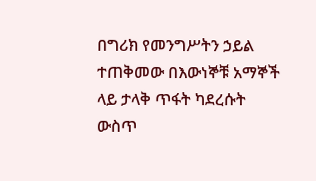በግሪክ የመንግሥትን ኃይል ተጠቅመው በእውነኞቹ አማኞች ላይ ታላቅ ጥፋት ካደረሱት ውስጥ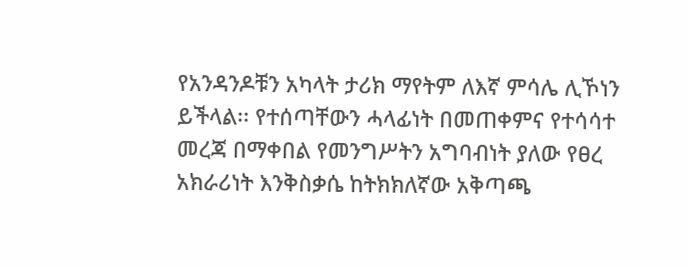የአንዳንዶቹን አካላት ታሪክ ማየትም ለእኛ ምሳሌ ሊኾነን ይችላል፡፡ የተሰጣቸውን ሓላፊነት በመጠቀምና የተሳሳተ መረጃ በማቀበል የመንግሥትን አግባብነት ያለው የፀረ አክራሪነት እንቅስቃሴ ከትክክለኛው አቅጣጫ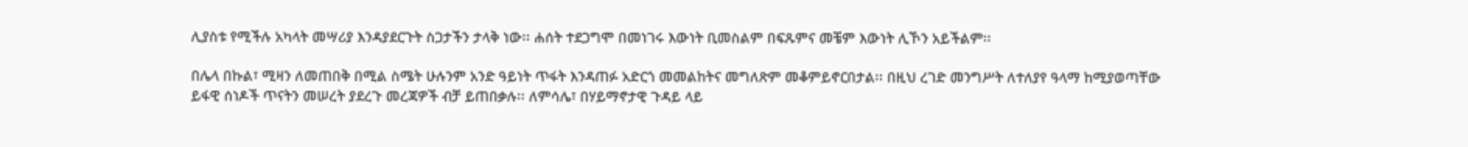ሊያስቱ የሚችሉ አካላት መሣሪያ እንዳያደርጉት ስጋታችን ታላቅ ነው፡፡ ሐሰት ተደጋግሞ በመነገሩ እውነት ቢመስልም በፍጹምና መቼም እውነት ሊኾን አይችልም፡፡

በሌላ በኩል፣ ሚዛን ለመጠበቅ በሚል ስሜት ሁሉንም አንድ ዓይነት ጥፋት እንዳጠፉ አድርጎ መመልከትና መግለጽም መቆምይኖርበታል፡፡ በዚህ ረገድ መንግሥት ለተለያየ ዓላማ ከሚያወጣቸው ይፋዊ ሰነዶች ጥናትን መሠረት ያደረጉ መረጃዎች ብቻ ይጠበቃሉ፡፡ ለምሳሌ፣ በሃይማኖታዊ ጉዳይ ላይ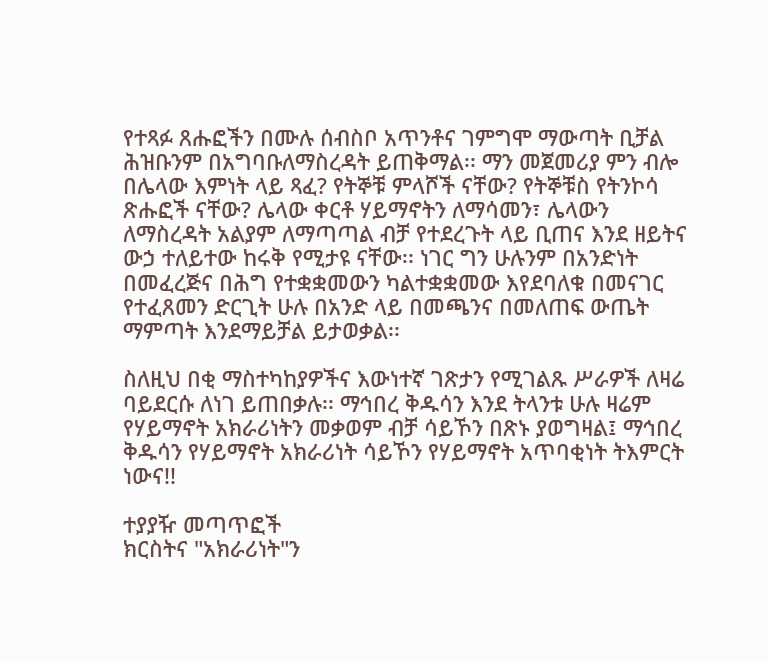የተጻፉ ጸሑፎችን በሙሉ ሰብስቦ አጥንቶና ገምግሞ ማውጣት ቢቻል ሕዝቡንም በአግባቡለማስረዳት ይጠቅማል፡፡ ማን መጀመሪያ ምን ብሎ በሌላው እምነት ላይ ጻፈ? የትኞቹ ምላሾች ናቸው? የትኞቹስ የትንኮሳ ጽሑፎች ናቸው? ሌላው ቀርቶ ሃይማኖትን ለማሳመን፣ ሌላውን ለማስረዳት አልያም ለማጣጣል ብቻ የተደረጉት ላይ ቢጠና እንደ ዘይትና ውኃ ተለይተው ከሩቅ የሚታዩ ናቸው፡፡ ነገር ግን ሁሉንም በአንድነት በመፈረጅና በሕግ የተቋቋመውን ካልተቋቋመው እየደባለቁ በመናገር የተፈጸመን ድርጊት ሁሉ በአንድ ላይ በመጫንና በመለጠፍ ውጤት ማምጣት እንደማይቻል ይታወቃል፡፡

ስለዚህ በቂ ማስተካከያዎችና እውነተኛ ገጽታን የሚገልጹ ሥራዎች ለዛሬ ባይደርሱ ለነገ ይጠበቃሉ፡፡ ማኅበረ ቅዱሳን እንደ ትላንቱ ሁሉ ዛሬም የሃይማኖት አክራሪነትን መቃወም ብቻ ሳይኾን በጽኑ ያወግዛል፤ ማኅበረ ቅዱሳን የሃይማኖት አክራሪነት ሳይኾን የሃይማኖት አጥባቂነት ትእምርት ነውና!!

ተያያዥ መጣጥፎች
ክርስትና "አክራሪነት"ን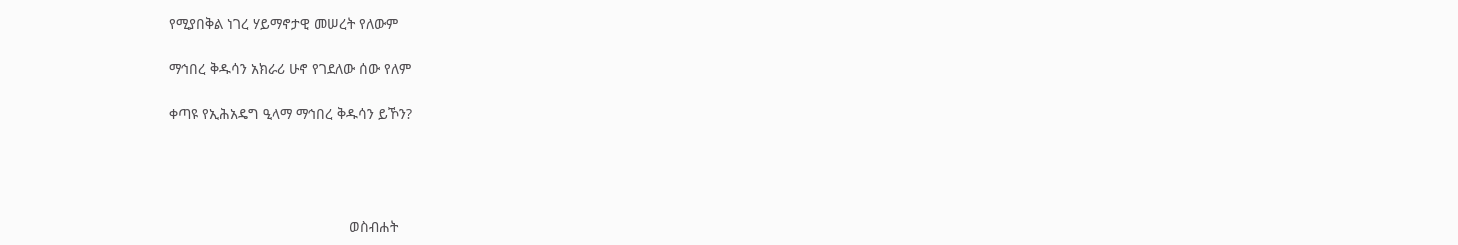የሚያበቅል ነገረ ሃይማኖታዊ መሠረት የለውም

ማኅበረ ቅዱሳን አክራሪ ሁኖ የገደለው ሰው የለም

ቀጣዩ የኢሕአዴግ ዒላማ ማኅበረ ቅዱሳን ይኾን?




                                             ወስብሐት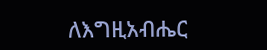ለእግዚአብሔር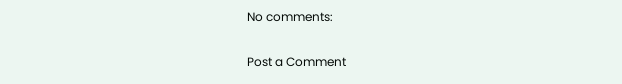No comments:

Post a Comment